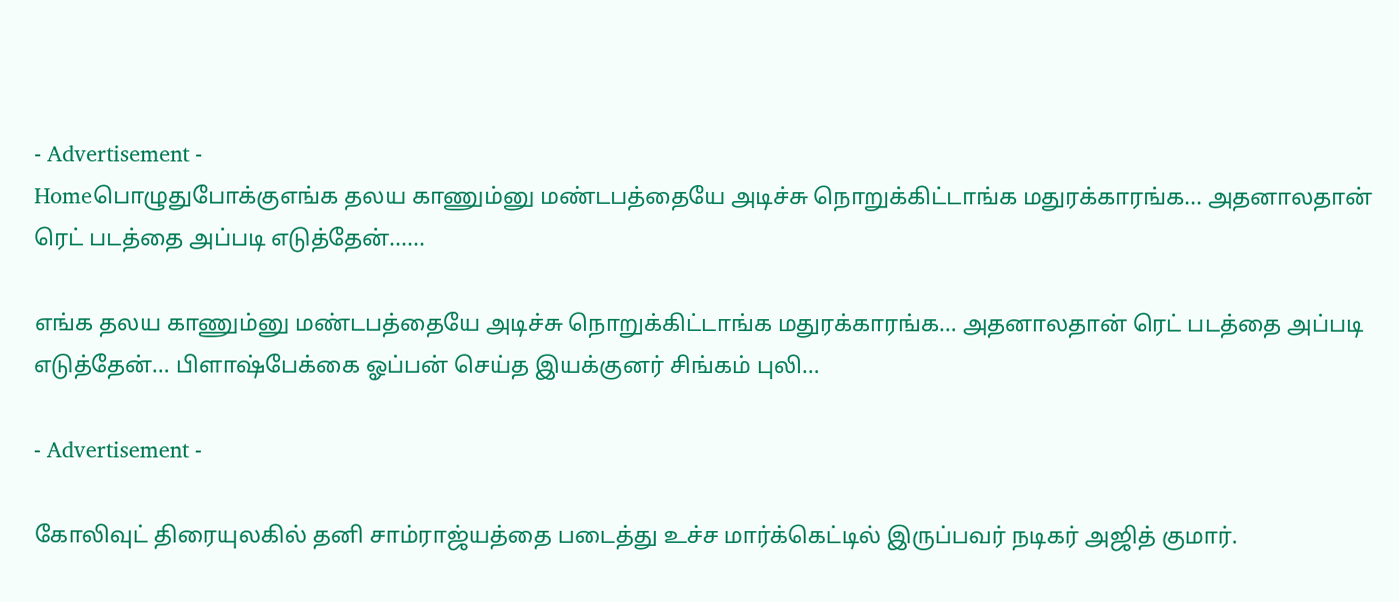- Advertisement -
Homeபொழுதுபோக்குஎங்க தலய காணும்னு மண்டபத்தையே அடிச்சு நொறுக்கிட்டாங்க மதுரக்காரங்க... அதனாலதான் ரெட் படத்தை அப்படி எடுத்தேன்......

எங்க தலய காணும்னு மண்டபத்தையே அடிச்சு நொறுக்கிட்டாங்க மதுரக்காரங்க… அதனாலதான் ரெட் படத்தை அப்படி எடுத்தேன்… பிளாஷ்பேக்கை ஓப்பன் செய்த இயக்குனர் சிங்கம் புலி…

- Advertisement -

கோலிவுட் திரையுலகில் தனி சாம்ராஜ்யத்தை படைத்து உச்ச மார்க்கெட்டில் இருப்பவர் நடிகர் அஜித் குமார்.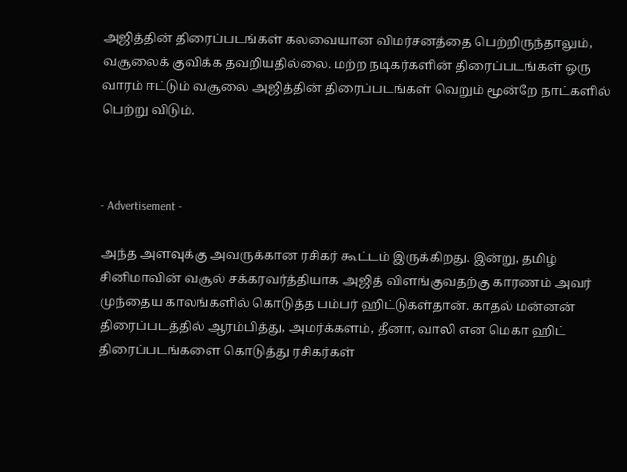அஜித்தின் திரைப்படங்கள் கலவையான விமர்சனத்தை பெற்றிருந்தாலும், வசூலைக் குவிக்க தவறியதில்லை. மற்ற நடிகர்களின் திரைப்படங்கள் ஒரு வாரம் ஈட்டும் வசூலை அஜித்தின் திரைப்படங்கள் வெறும் மூன்றே நாட்களில் பெற்று விடும்.



- Advertisement -

அந்த அளவுக்கு அவருக்கான ரசிகர் கூட்டம் இருக்கிறது. இன்று, தமிழ் சினிமாவின் வசூல் சக்கரவர்த்தியாக அஜித் விளங்குவதற்கு காரணம் அவர் முந்தைய காலங்களில் கொடுத்த பம்பர் ஹிட்டுகள்தான். காதல் மன்னன் திரைப்படத்தில் ஆரம்பித்து, அமர்க்களம், தீனா, வாலி என மெகா ஹிட் திரைப்படங்களை கொடுத்து ரசிகர்கள்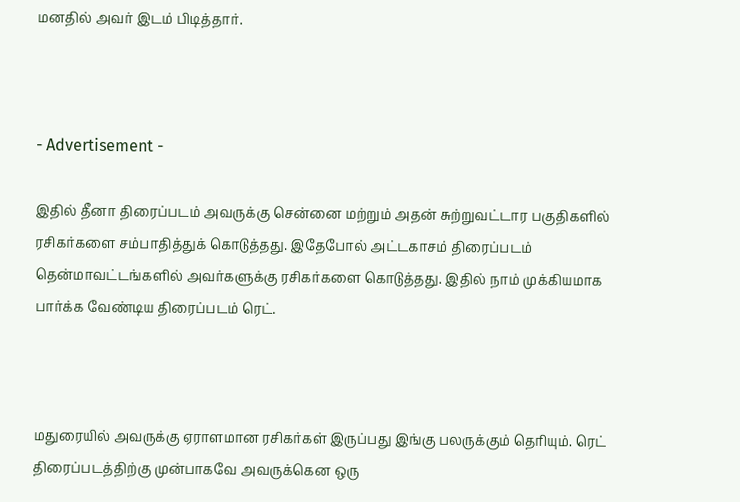மனதில் அவர் இடம் பிடித்தார்.



- Advertisement -

இதில் தீனா திரைப்படம் அவருக்கு சென்னை மற்றும் அதன் சுற்றுவட்டார பகுதிகளில் ரசிகர்களை சம்பாதித்துக் கொடுத்தது. இதேபோல் அட்டகாசம் திரைப்படம் தென்மாவட்டங்களில் அவர்களுக்கு ரசிகர்களை கொடுத்தது. இதில் நாம் முக்கியமாக பார்க்க வேண்டிய திரைப்படம் ரெட்.



மதுரையில் அவருக்கு ஏராளமான ரசிகர்கள் இருப்பது இங்கு பலருக்கும் தெரியும். ரெட் திரைப்படத்திற்கு முன்பாகவே அவருக்கென ஒரு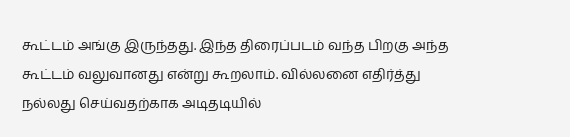கூட்டம் அங்கு இருந்தது. இந்த திரைப்படம் வந்த பிறகு அந்த கூட்டம் வலுவானது என்று கூறலாம். வில்லனை எதிர்த்து நல்லது செய்வதற்காக அடிதடியில்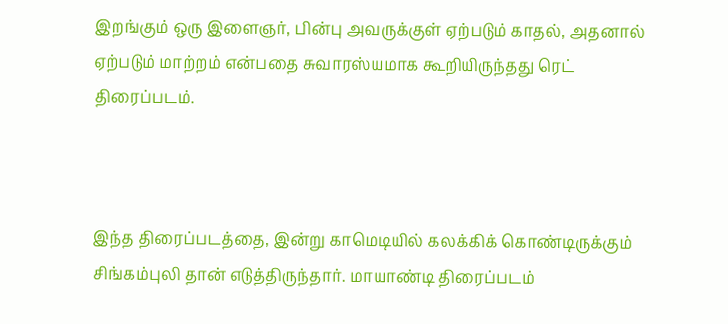இறங்கும் ஒரு இளைஞர், பின்பு அவருக்குள் ஏற்படும் காதல், அதனால் ஏற்படும் மாற்றம் என்பதை சுவாரஸ்யமாக கூறியிருந்தது ரெட் திரைப்படம்.



இந்த திரைப்படத்தை, இன்று காமெடியில் கலக்கிக் கொண்டிருக்கும் சிங்கம்புலி தான் எடுத்திருந்தார். மாயாண்டி திரைப்படம்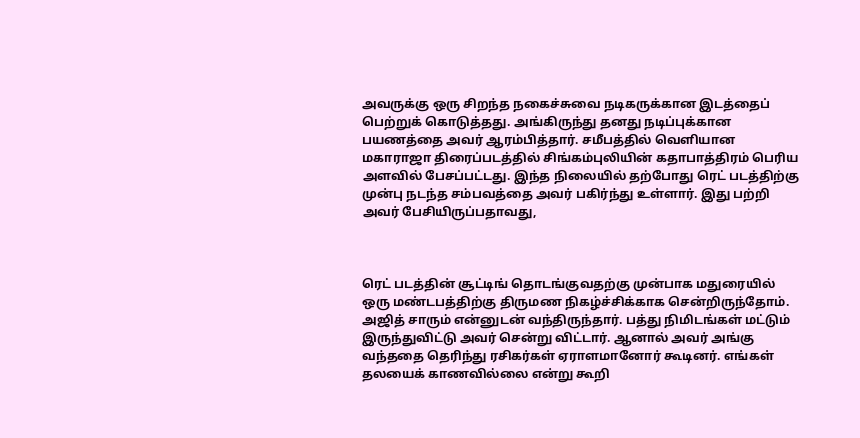அவருக்கு ஒரு சிறந்த நகைச்சுவை நடிகருக்கான இடத்தைப் பெற்றுக் கொடுத்தது. அங்கிருந்து தனது நடிப்புக்கான பயணத்தை அவர் ஆரம்பித்தார். சமீபத்தில் வெளியான மகாராஜா திரைப்படத்தில் சிங்கம்புலியின் கதாபாத்திரம் பெரிய அளவில் பேசப்பட்டது. இந்த நிலையில் தற்போது ரெட் படத்திற்கு முன்பு நடந்த சம்பவத்தை அவர் பகிர்ந்து உள்ளார். இது பற்றி அவர் பேசியிருப்பதாவது,



ரெட் படத்தின் சூட்டிங் தொடங்குவதற்கு முன்பாக மதுரையில் ஒரு மண்டபத்திற்கு திருமண நிகழ்ச்சிக்காக சென்றிருந்தோம். அஜித் சாரும் என்னுடன் வந்திருந்தார். பத்து நிமிடங்கள் மட்டும் இருந்துவிட்டு அவர் சென்று விட்டார். ஆனால் அவர் அங்கு வந்ததை தெரிந்து ரசிகர்கள் ஏராளமானோர் கூடினர். எங்கள் தலயைக் காணவில்லை என்று கூறி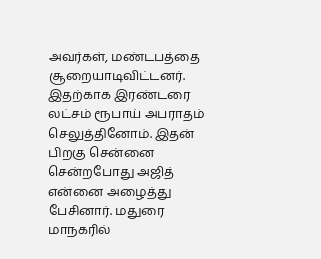அவர்கள், மண்டபத்தை சூறையாடிவிட்டனர். இதற்காக இரண்டரை லட்சம் ரூபாய் அபராதம் செலுத்தினோம். இதன் பிறகு சென்னை சென்றபோது அஜித் என்னை அழைத்து பேசினார். மதுரை மாநகரில்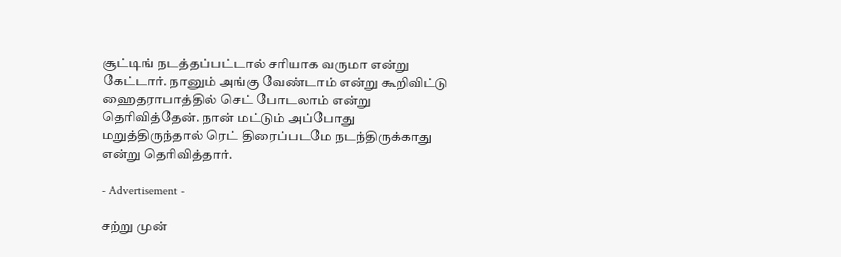சூட்டிங் நடத்தப்பட்டால் சரியாக வருமா என்று கேட்டார். நானும் அங்கு வேண்டாம் என்று கூறிவிட்டு ஹைதராபாத்தில் செட் போடலாம் என்று தெரிவித்தேன். நான் மட்டும் அப்போது மறுத்திருந்தால் ரெட் திரைப்படமே நடந்திருக்காது என்று தெரிவித்தார்.

- Advertisement -

சற்று முன்